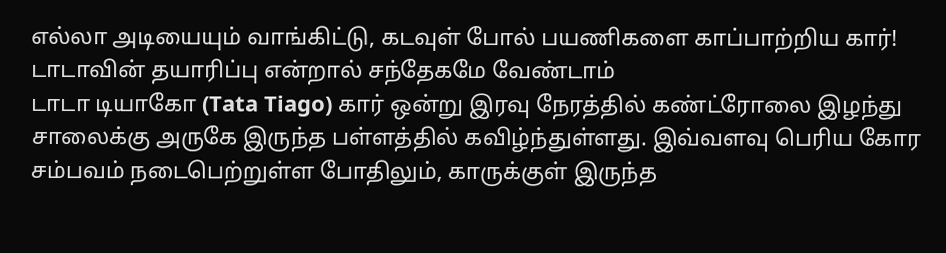எல்லா அடியையும் வாங்கிட்டு, கடவுள் போல் பயணிகளை காப்பாற்றிய கார்! டாடாவின் தயாரிப்பு என்றால் சந்தேகமே வேண்டாம்
டாடா டியாகோ (Tata Tiago) கார் ஒன்று இரவு நேரத்தில் கண்ட்ரோலை இழந்து சாலைக்கு அருகே இருந்த பள்ளத்தில் கவிழ்ந்துள்ளது. இவ்வளவு பெரிய கோர சம்பவம் நடைபெற்றுள்ள போதிலும், காருக்குள் இருந்த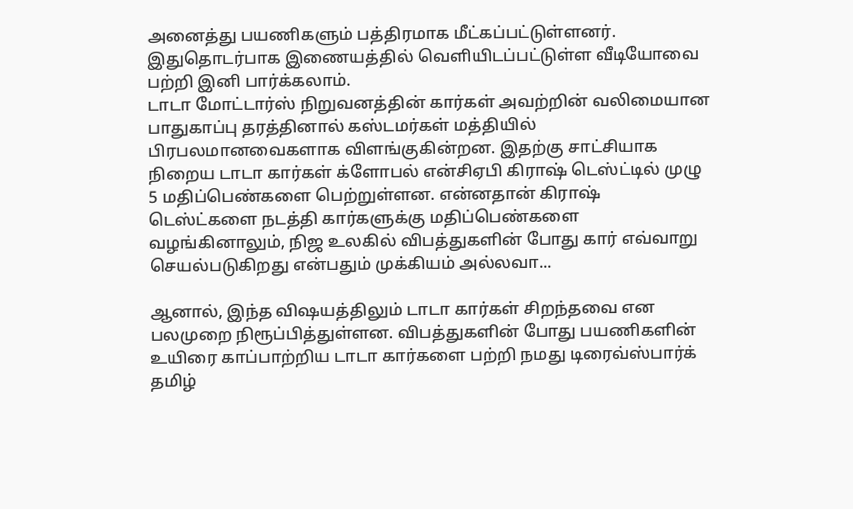அனைத்து பயணிகளும் பத்திரமாக மீட்கப்பட்டுள்ளனர். இதுதொடர்பாக இணையத்தில் வெளியிடப்பட்டுள்ள வீடியோவை பற்றி இனி பார்க்கலாம்.
டாடா மோட்டார்ஸ் நிறுவனத்தின் கார்கள் அவற்றின் வலிமையான பாதுகாப்பு தரத்தினால் கஸ்டமர்கள் மத்தியில் பிரபலமானவைகளாக விளங்குகின்றன. இதற்கு சாட்சியாக நிறைய டாடா கார்கள் க்ளோபல் என்சிஏபி கிராஷ் டெஸ்ட்டில் முழு 5 மதிப்பெண்களை பெற்றுள்ளன. என்னதான் கிராஷ் டெஸ்ட்களை நடத்தி கார்களுக்கு மதிப்பெண்களை வழங்கினாலும், நிஜ உலகில் விபத்துகளின் போது கார் எவ்வாறு செயல்படுகிறது என்பதும் முக்கியம் அல்லவா...

ஆனால், இந்த விஷயத்திலும் டாடா கார்கள் சிறந்தவை என பலமுறை நிரூப்பித்துள்ளன. விபத்துகளின் போது பயணிகளின் உயிரை காப்பாற்றிய டாடா கார்களை பற்றி நமது டிரைவ்ஸ்பார்க் தமிழ்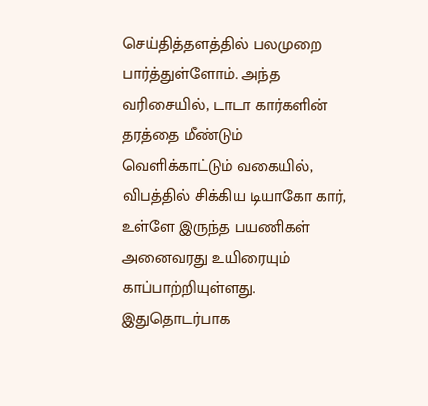செய்தித்தளத்தில் பலமுறை பார்த்துள்ளோம். அந்த வரிசையில், டாடா கார்களின் தரத்தை மீண்டும் வெளிக்காட்டும் வகையில், விபத்தில் சிக்கிய டியாகோ கார், உள்ளே இருந்த பயணிகள் அனைவரது உயிரையும் காப்பாற்றியுள்ளது.
இதுதொடர்பாக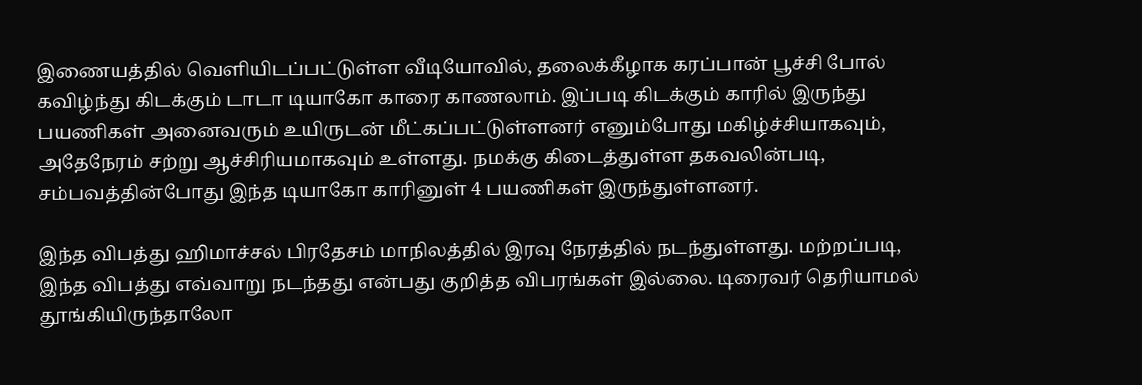இணையத்தில் வெளியிடப்பட்டுள்ள வீடியோவில், தலைக்கீழாக கரப்பான் பூச்சி போல் கவிழ்ந்து கிடக்கும் டாடா டியாகோ காரை காணலாம். இப்படி கிடக்கும் காரில் இருந்து பயணிகள் அனைவரும் உயிருடன் மீட்கப்பட்டுள்ளனர் எனும்போது மகிழ்ச்சியாகவும், அதேநேரம் சற்று ஆச்சிரியமாகவும் உள்ளது. நமக்கு கிடைத்துள்ள தகவலின்படி, சம்பவத்தின்போது இந்த டியாகோ காரினுள் 4 பயணிகள் இருந்துள்ளனர்.

இந்த விபத்து ஹிமாச்சல் பிரதேசம் மாநிலத்தில் இரவு நேரத்தில் நடந்துள்ளது. மற்றப்படி, இந்த விபத்து எவ்வாறு நடந்தது என்பது குறித்த விபரங்கள் இல்லை. டிரைவர் தெரியாமல் தூங்கியிருந்தாலோ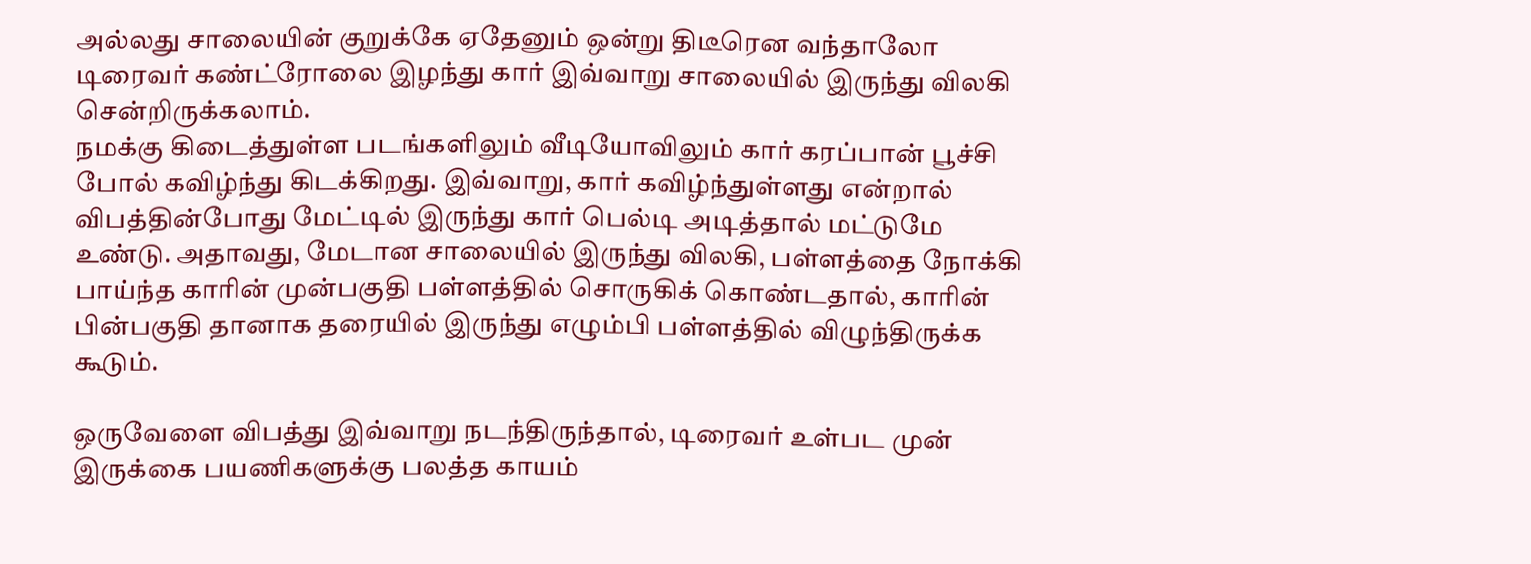அல்லது சாலையின் குறுக்கே ஏதேனும் ஒன்று திடீரென வந்தாலோ டிரைவர் கண்ட்ரோலை இழந்து கார் இவ்வாறு சாலையில் இருந்து விலகி சென்றிருக்கலாம்.
நமக்கு கிடைத்துள்ள படங்களிலும் வீடியோவிலும் கார் கரப்பான் பூச்சி போல் கவிழ்ந்து கிடக்கிறது. இவ்வாறு, கார் கவிழ்ந்துள்ளது என்றால் விபத்தின்போது மேட்டில் இருந்து கார் பெல்டி அடித்தால் மட்டுமே உண்டு. அதாவது, மேடான சாலையில் இருந்து விலகி, பள்ளத்தை நோக்கி பாய்ந்த காரின் முன்பகுதி பள்ளத்தில் சொருகிக் கொண்டதால், காரின் பின்பகுதி தானாக தரையில் இருந்து எழும்பி பள்ளத்தில் விழுந்திருக்க கூடும்.

ஒருவேளை விபத்து இவ்வாறு நடந்திருந்தால், டிரைவர் உள்பட முன் இருக்கை பயணிகளுக்கு பலத்த காயம்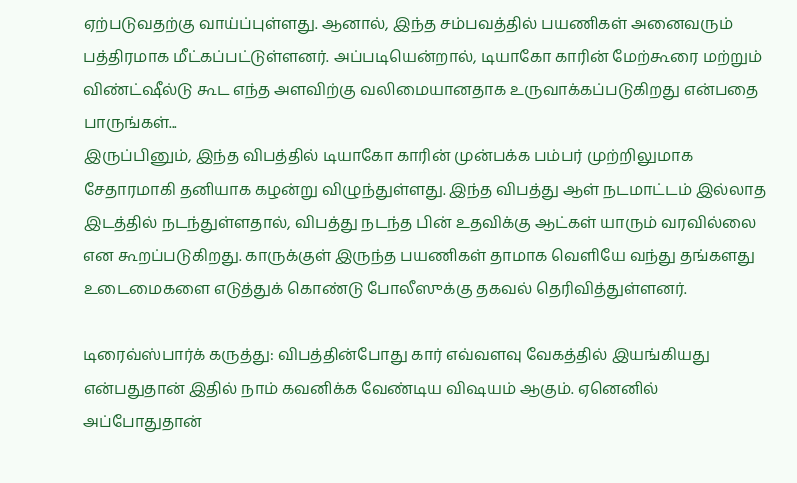ஏற்படுவதற்கு வாய்ப்புள்ளது. ஆனால், இந்த சம்பவத்தில் பயணிகள் அனைவரும் பத்திரமாக மீட்கப்பட்டுள்ளனர். அப்படியென்றால், டியாகோ காரின் மேற்கூரை மற்றும் விண்ட்ஷீல்டு கூட எந்த அளவிற்கு வலிமையானதாக உருவாக்கப்படுகிறது என்பதை பாருங்கள்...
இருப்பினும், இந்த விபத்தில் டியாகோ காரின் முன்பக்க பம்பர் முற்றிலுமாக சேதாரமாகி தனியாக கழன்று விழுந்துள்ளது. இந்த விபத்து ஆள் நடமாட்டம் இல்லாத இடத்தில் நடந்துள்ளதால், விபத்து நடந்த பின் உதவிக்கு ஆட்கள் யாரும் வரவில்லை என கூறப்படுகிறது. காருக்குள் இருந்த பயணிகள் தாமாக வெளியே வந்து தங்களது உடைமைகளை எடுத்துக் கொண்டு போலீஸுக்கு தகவல் தெரிவித்துள்ளனர்.

டிரைவ்ஸ்பார்க் கருத்து: விபத்தின்போது கார் எவ்வளவு வேகத்தில் இயங்கியது என்பதுதான் இதில் நாம் கவனிக்க வேண்டிய விஷயம் ஆகும். ஏனெனில் அப்போதுதான்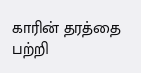காரின் தரத்தை பற்றி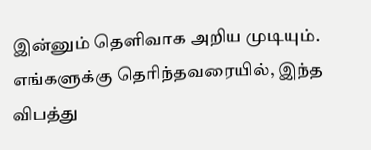இன்னும் தெளிவாக அறிய முடியும். எங்களுக்கு தெரிந்தவரையில், இந்த விபத்து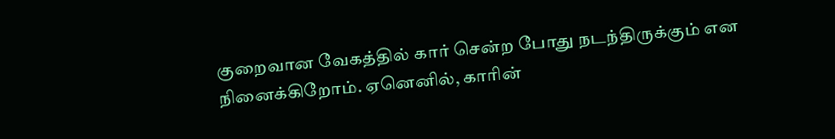குறைவான வேகத்தில் கார் சென்ற போது நடந்திருக்கும் என நினைக்கிறோம். ஏனெனில், காரின்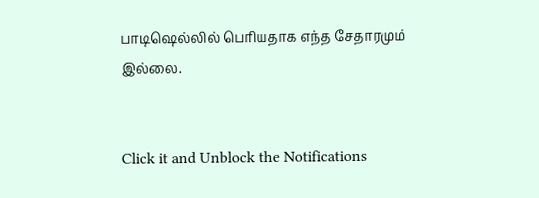பாடிஷெல்லில் பெரியதாக எந்த சேதாரமும் இல்லை.


Click it and Unblock the Notifications